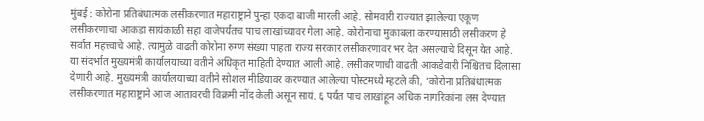मुंबई : कोरोना प्रतिबंधात्मक लसीकरणात महाराष्ट्राने पुन्हा एकदा बाजी मारली आहे. सोमवारी राज्यात झालेल्या एकूण लसीकरणाचा आकडा सायंकाळी सहा वाजेपर्यंतच पाच लाखांच्यावर गेला आहे. कोरोनाचा मुकाबला करण्यासाठी लसीकरण हे सर्वात महत्त्वाचे आहे. त्यामुळे वाढती कोरोना रुग्ण संख्या पाहता राज्य सरकार लसीकरणावर भर देत असल्याचे दिसून येत आहे.
या संदर्भात मुख्यमंत्री कार्यालयाच्या वतीने अधिकृत माहिती देण्यात आली आहे. लसीकरणाची वाढती आकडेवारी निश्चितच दिलासा देणारी आहे. मुख्यमंत्री कार्यालयाच्या वतीने सोशल मीडियावर करण्यात आलेल्या पोस्टमध्ये म्हटले की, ‘कोरोना प्रतिबंधात्मक लसीकरणात महाराष्ट्राने आज आतावरची विक्रमी नोंद केली असून सायं. ६ पर्यंत पाच लाखांहून अधिक नागरिकांना लस देण्यात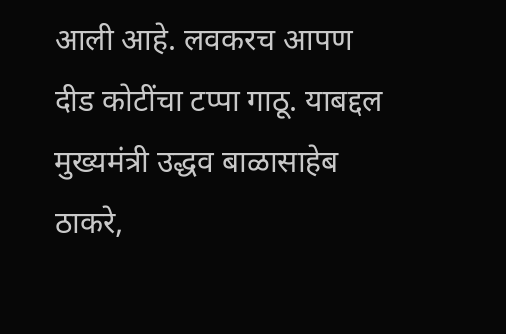आली आहे. लवकरच आपण दीड कोटींचा टप्पा गाठू. याबद्दल मुख्यमंत्री उद्धव बाळासाहेब ठाकरे,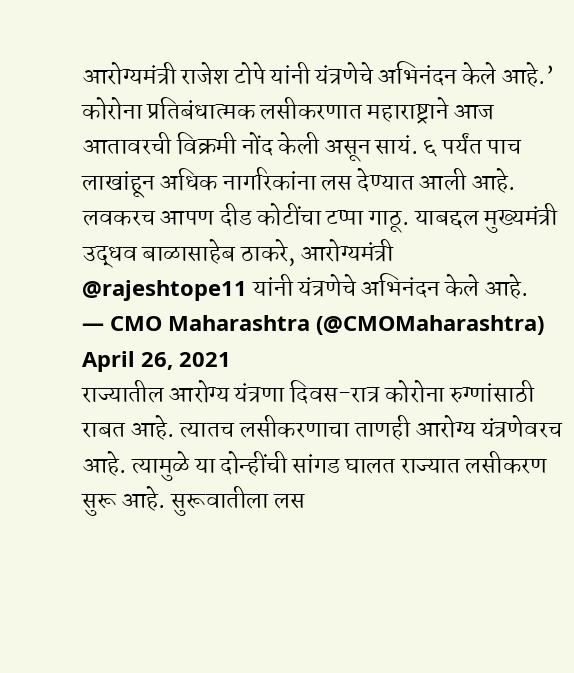आरोग्यमंत्री राजेश टोपे यांनी यंत्रणेचे अभिनंदन केले आहे.’
कोरोना प्रतिबंधात्मक लसीकरणात महाराष्ट्राने आज आतावरची विक्रमी नोंद केली असून सायं. ६ पर्यंत पाच लाखांहून अधिक नागरिकांना लस देण्यात आली आहे. लवकरच आपण दीड कोटींचा टप्पा गाठू. याबद्दल मुख्यमंत्री उद्धव बाळासाहेब ठाकरे, आरोग्यमंत्री @rajeshtope11 यांनी यंत्रणेचे अभिनंदन केले आहे.
— CMO Maharashtra (@CMOMaharashtra) April 26, 2021
राज्यातील आरोग्य यंत्रणा दिवस-रात्र कोरोना रुग्णांसाठी राबत आहे. त्यातच लसीकरणाचा ताणही आरोग्य यंत्रणेवरच आहे. त्यामुळे या दोन्हींची सांगड घालत राज्यात लसीकरण सुरू आहे. सुरूवातीला लस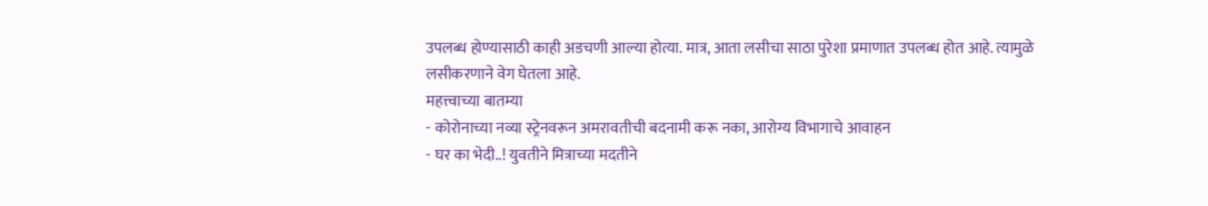उपलब्ध होण्यासाठी काही अडचणी आल्या होत्या. मात्र, आता लसीचा साठा पुरेशा प्रमाणात उपलब्ध होत आहे. त्यामुळे लसीकरणाने वेग घेतला आहे.
महत्त्वाच्या बातम्या
- कोरोनाच्या नव्या स्ट्रेनवरून अमरावतीची बदनामी करू नका, आरोग्य विभागाचे आवाहन
- घर का भेदी..! युवतीने मित्राच्या मदतीने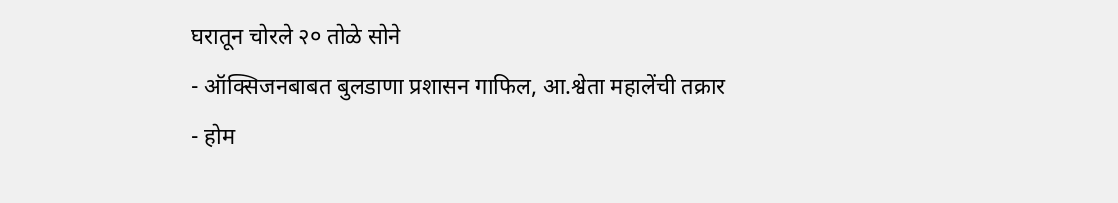घरातून चोरले २० तोळे सोने
- ऑक्सिजनबाबत बुलडाणा प्रशासन गाफिल, आ.श्वेता महालेंची तक्रार
- होम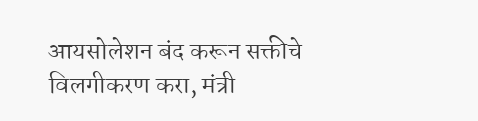आयसोलेशन बंद करून सक्तीचे विलगीकरण करा, मंत्री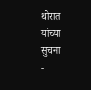थोरात यांच्या सुचना
-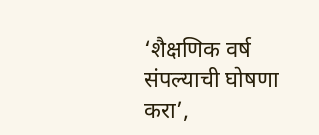‘शैक्षणिक वर्ष संपल्याची घोषणा करा’,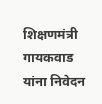शिक्षणमंत्री गायकवाड यांना निवेदन